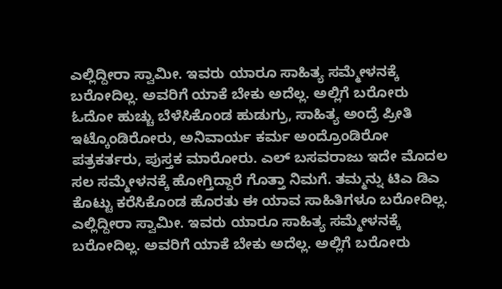ಎಲ್ಲಿದ್ದೀರಾ ಸ್ವಾಮೀ. ಇವರು ಯಾರೂ ಸಾಹಿತ್ಯ ಸಮ್ಮೇಳನಕ್ಕೆ ಬರೋದಿಲ್ಲ. ಅವರಿಗೆ ಯಾಕೆ ಬೇಕು ಅದೆಲ್ಲ. ಅಲ್ಲಿಗೆ ಬರೋರು ಓದೋ ಹುಚ್ಚು ಬೆಳೆಸಿಕೊಂಡ ಹುಡುಗ್ರು, ಸಾಹಿತ್ಯ ಅಂದ್ರೆ ಪ್ರೀತಿ ಇಟ್ಕೊಂಡಿರೋರು, ಅನಿವಾರ್ಯ ಕರ್ಮ ಅಂದ್ರೊಂಡಿರೋ ಪತ್ರಕರ್ತರು, ಪುಸ್ತಕ ಮಾರೋರು. ಎಲ್ ಬಸವರಾಜು ಇದೇ ಮೊದಲ ಸಲ ಸಮ್ಮೇಳನಕ್ಕೆ ಹೋಗ್ತಿದ್ದಾರೆ ಗೊತ್ತಾ ನಿಮಗೆ. ತಮ್ಮನ್ನು ಟಿಎ ಡಿಎ ಕೊಟ್ಟು ಕರೆಸಿಕೊಂಡ ಹೊರತು ಈ ಯಾವ ಸಾಹಿತಿಗಳೂ ಬರೋದಿಲ್ಲ.
ಎಲ್ಲಿದ್ದೀರಾ ಸ್ವಾಮೀ. ಇವರು ಯಾರೂ ಸಾಹಿತ್ಯ ಸಮ್ಮೇಳನಕ್ಕೆ ಬರೋದಿಲ್ಲ. ಅವರಿಗೆ ಯಾಕೆ ಬೇಕು ಅದೆಲ್ಲ. ಅಲ್ಲಿಗೆ ಬರೋರು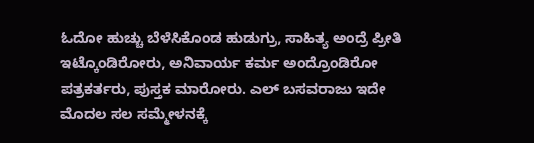ಓದೋ ಹುಚ್ಚು ಬೆಳೆಸಿಕೊಂಡ ಹುಡುಗ್ರು, ಸಾಹಿತ್ಯ ಅಂದ್ರೆ ಪ್ರೀತಿ ಇಟ್ಕೊಂಡಿರೋರು, ಅನಿವಾರ್ಯ ಕರ್ಮ ಅಂದ್ರೊಂಡಿರೋ ಪತ್ರಕರ್ತರು, ಪುಸ್ತಕ ಮಾರೋರು. ಎಲ್ ಬಸವರಾಜು ಇದೇ ಮೊದಲ ಸಲ ಸಮ್ಮೇಳನಕ್ಕೆ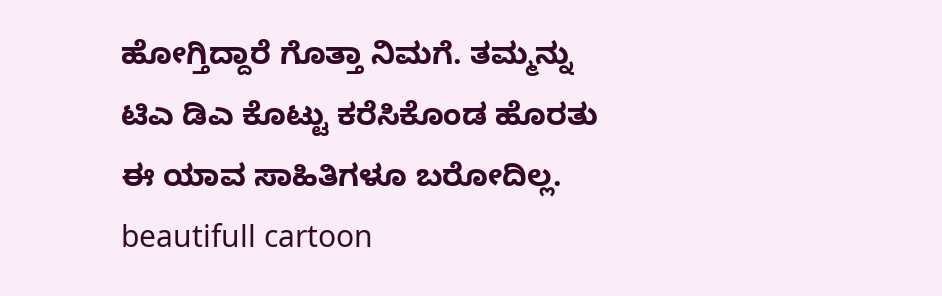ಹೋಗ್ತಿದ್ದಾರೆ ಗೊತ್ತಾ ನಿಮಗೆ. ತಮ್ಮನ್ನು ಟಿಎ ಡಿಎ ಕೊಟ್ಟು ಕರೆಸಿಕೊಂಡ ಹೊರತು ಈ ಯಾವ ಸಾಹಿತಿಗಳೂ ಬರೋದಿಲ್ಲ.
beautifull cartoon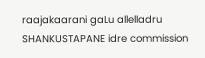raajakaarani gaLu allelladru SHANKUSTAPANE idre commission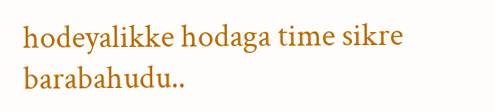hodeyalikke hodaga time sikre barabahudu..